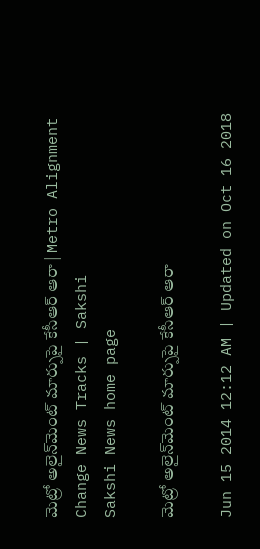మెట్రో అలైన్‌మెంట్ మార్పుపై కేసీఆర్ ఆరా | Metro Alignment Change News Tracks | Sakshi
Sakshi News home page

మెట్రో అలైన్‌మెంట్ మార్పుపై కేసీఆర్ ఆరా

Jun 15 2014 12:12 AM | Updated on Oct 16 2018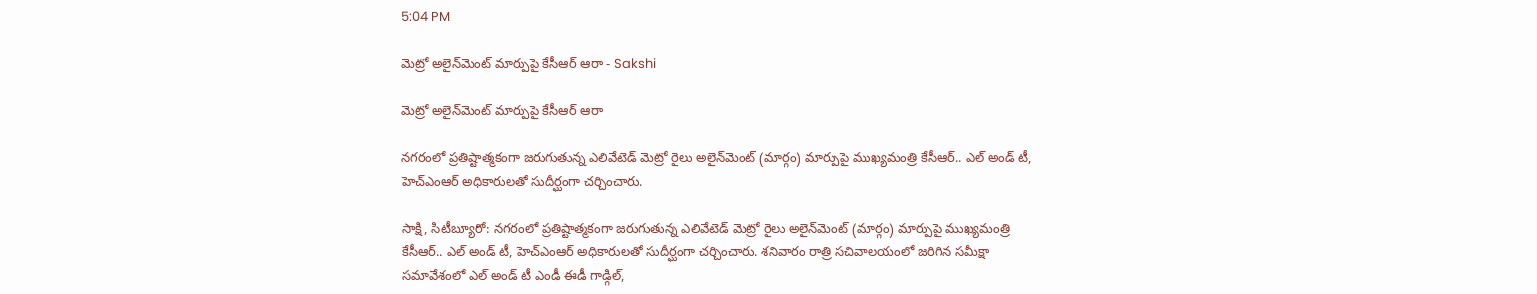5:04 PM

మెట్రో అలైన్‌మెంట్ మార్పుపై కేసీఆర్ ఆరా - Sakshi

మెట్రో అలైన్‌మెంట్ మార్పుపై కేసీఆర్ ఆరా

నగరంలో ప్రతిష్టాత్మకంగా జరుగుతున్న ఎలివేటెడ్ మెట్రో రైలు అలైన్‌మెంట్ (మార్గం) మార్పుపై ముఖ్యమంత్రి కేసీఆర్.. ఎల్ అండ్ టీ, హెచ్‌ఎంఆర్ అధికారులతో సుదీర్ఘంగా చర్చించారు.

సాక్షి, సిటీబ్యూరో: నగరంలో ప్రతిష్టాత్మకంగా జరుగుతున్న ఎలివేటెడ్ మెట్రో రైలు అలైన్‌మెంట్ (మార్గం) మార్పుపై ముఖ్యమంత్రి కేసీఆర్.. ఎల్ అండ్ టీ, హెచ్‌ఎంఆర్ అధికారులతో సుదీర్ఘంగా చర్చించారు. శనివారం రాత్రి సచివాలయంలో జరిగిన సమీక్షా సమావేశంలో ఎల్ అండ్ టీ ఎండీ ఈడీ గాడ్గిల్,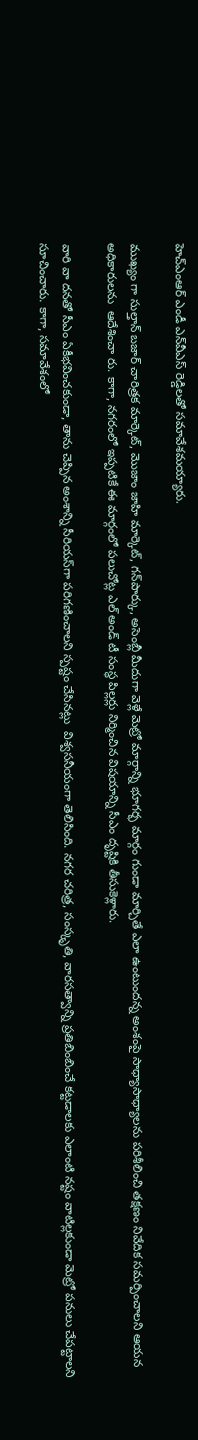హెచ్‌ఎంఆర్ ఎండీ ఎన్‌వీఎస్ రెడ్డిలతో సమావేశమయ్యారు.

ముఖ్యం గా సుల్తాన్ బజార్ చారిత్రక మార్కెట్, మొజాం జాహి మార్కెట్, గన్‌పార్కు, అసెంబ్లీ మీదుగా వెళ్లే మెట్రో మార్గాన్ని భూగర్భ మార్గం గుండా మార్చితే ఎలా ఉంటుందన్న అంశంపై సాధ్యాసాధ్యాలను పరిశీలించి తక్షణం నివేదిక సమర్పించాలని ఆయన అధికారులను  ఆదేశించా రు. కాగా, నగరంలో ఇప్పటికే ఈ మార్గంలో పలుచోట్ల ఎల్ అండ్ టీ సంస్థ పిల్లర్లు నిర్మించిన విషయాన్ని సీఎం దృష్టికి తీసుకెళ్లారు.

వారి వా దనతో సీఎం ఏకీభవించకుండా, తాను చెప్పిన అంశాన్ని సీరియస్‌గా పరిగణించాలని స్పష్టం చేసినట్లు  విశ్వసనీయంగా తెలిసింది. నగర చరిత్ర, సంస్కృతి, వారసత్వాన్ని ప్రతిబింబించే కట్టడాలకు ఎలాంటి నష్టం వాటిల్లకుండా మెట్రో పనులు చేపట్టాలని సూచించారు. కాగా, సమావేశంలో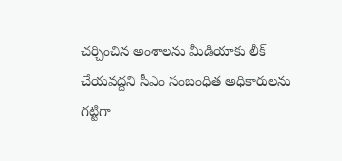చర్చించిన అంశాలను మీడియాకు లీక్ చేయవద్దని సీఎం సంబంధిత అధికారులను గట్టిగా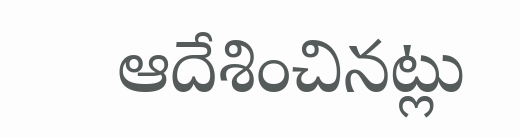ఆదేశించినట్లు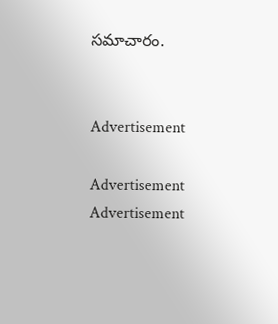సమాచారం.


Advertisement

Advertisement
Advertisement